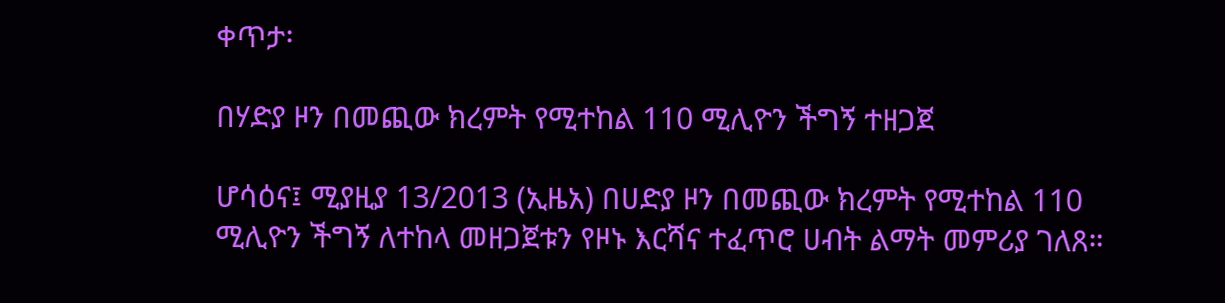ቀጥታ፡

በሃድያ ዞን በመጪው ክረምት የሚተከል 110 ሚሊዮን ችግኝ ተዘጋጀ

ሆሳዕና፤ ሚያዚያ 13/2013 (ኢዜአ) በሀድያ ዞን በመጪው ክረምት የሚተከል 110 ሚሊዮን ችግኝ ለተከላ መዘጋጀቱን የዞኑ እርሻና ተፈጥሮ ሀብት ልማት መምሪያ ገለጸ።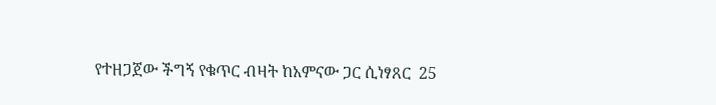የተዘጋጀው ችግኝ የቁጥር ብዛት ከአምናው ጋር ሲነፃጸር  25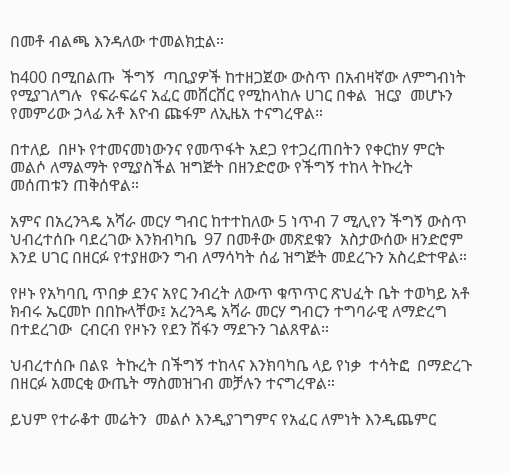በመቶ ብልጫ እንዳለው ተመልክቷል።

ከ400 በሚበልጡ  ችግኝ  ጣቢያዎች ከተዘጋጀው ውስጥ በአብዛኛው ለምግብነት  የሚያገለግሉ  የፍራፍሬና አፈር መሸርሸር የሚከላከሉ ሀገር በቀል  ዝርያ  መሆኑን  የመምሪው ኃላፊ አቶ እዮብ ጩፋም ለኢዜአ ተናግረዋል።

በተለይ  በዞኑ የተመናመነውንና የመጥፋት አደጋ የተጋረጠበትን የቀርከሃ ምርት መልሶ ለማልማት የሚያስችል ዝግጅት በዘንድሮው የችግኝ ተከላ ትኩረት መሰጠቱን ጠቅሰዋል።

አምና በአረንጓዴ አሻራ መርሃ ግብር ከተተከለው 5 ነጥብ 7 ሚሊየን ችግኝ ውስጥ ህብረተሰቡ ባደረገው እንክብካቤ  97 በመቶው መጽደቁን  አስታውሰው ዘንድሮም እንደ ሀገር በዘርፉ የተያዘውን ግብ ለማሳካት ሰፊ ዝግጅት መደረጉን አስረድተዋል።

የዞኑ የአካባቢ ጥበቃ ደንና አየር ንብረት ለውጥ ቁጥጥር ጽህፈት ቤት ተወካይ አቶ ክብሩ ኤርመኮ በበኩላቸው፤ አረንጓዴ አሻራ መርሃ ግብርን ተግባራዊ ለማድረግ  በተደረገው  ርብርብ የዞኑን የደን ሽፋን ማደጉን ገልጸዋል።

ህብረተሰቡ በልዩ  ትኩረት በችግኝ ተከላና እንክባካቤ ላይ የነቃ  ተሳትፎ  በማድረጉ  በዘርፉ አመርቂ ውጤት ማስመዝገብ መቻሉን ተናግረዋል።

ይህም የተራቆተ መሬትን  መልሶ እንዲያገግምና የአፈር ለምነት እንዲጨምር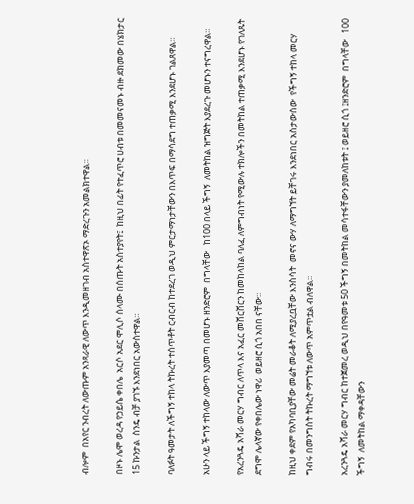ብሎም  በአየር ንብረት ለውጡም አንጻራዊ ለውጥ እንዲመዘገብ አስተዋጽኦ ማድረጉን አመልክተዋል።

በዞኑ ሌሞ ወረዳ የኃይሴ ቀበሌ  አርሶ አደር ሞሊሶ ሰላሙ በሰጡት አስተያየት፤  ከዚህ በፊት የተፈጥሮ ሀብቱ በመመናመኑ ብዙ ደክመው በሄክታር 15 ኩንታል  ስንዴ ብቻ ያገኙ እንደነበር አውስተዋል።

ባለፉት ዓመታት ለችግኝ ተከላ ትኩረት ተሰጥቶት ርብርብ ከተደረገ ወዲህ ምርታማነታቸውን በእጥፍ በማሳደግ ተጠቃሚ እንደሆኑ ገልጸዋል።

አሁን ላይ ችግኝ ተከላው ለውጥ እያመጣ በመሆኑ ዘንድሮም  በግላቸው   ከ100 በላይ ችግኝ  ለመትከል ዝግጅት እያደረጉ መሆኑን ተናግረዋል።

የአረንጓዴ አሻራ መርሃ ግብር ለጥላ እና አፈር መሸርሸርን ከመከላከል ባለፈ ለምግብነት የሚውሉ ተክሎችን በመትከል ተጠቃሚ እንደሆኑ የገለጹት ደግሞ ሌላኛው የቀበሌው ነዋሪ  ወይዘሮ ሲጎ አበበ ናቸው።

ከዚህ ቀደም የአካባቢያቸው መሬት መራቆት ለሚያረቧቸው እንስሳት  መኖና ውሃ ለማግኘት ይቸገሩ እንደነበር አስታውሰው  የችግኝ ተከላ መርሃ ግብሩ በመንግስት ትኩረት ማግኘቱ ለውጥ አምጥቷል ብለዋል።

አረንጓዴ አሻራ መርሃ ግብር ከተጀመረ ወዲህ በየዓመቱ 50 ችግኝ በመትከል መሳተፋቸውን ያመለከቱት ፤ ወይዘሮ ሲጎ ፤ዘንድሮም  በግላቸው   100 ችግኝ  ለመትከል ማቀዳቸውን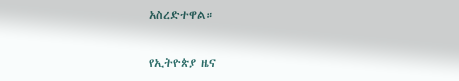አስረድተዋል።

የኢትዮጵያ ዜና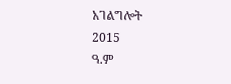አገልግሎት
2015
ዓ.ም